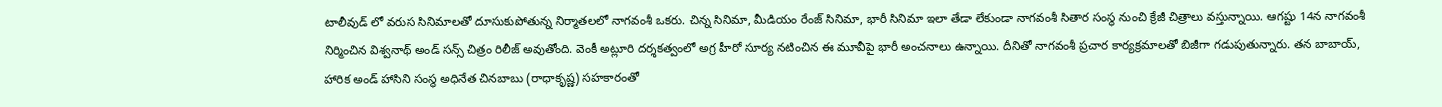టాలీవుడ్ లో వరుస సినిమాలతో దూసుకుపోతున్న నిర్మాతలలో నాగవంశీ ఒకరు. చిన్న సినిమా, మీడియం రేంజ్ సినిమా, భారీ సినిమా ఇలా తేడా లేకుండా నాగవంశీ సితార సంస్థ నుంచి క్రేజీ చిత్రాలు వస్తున్నాయి. ఆగష్టు 14న నాగవంశీ నిర్మించిన విశ్వనాథ్ అండ్ సన్స్ చిత్రం రిలీజ్ అవుతోంది. వెంకీ అట్లూరి దర్శకత్వంలో అగ్ర హీరో సూర్య నటించిన ఈ మూవీపై భారీ అంచనాలు ఉన్నాయి. దీనితో నాగవంశీ ప్రచార కార్యక్రమాలతో బిజీగా గడుపుతున్నారు. తన బాబాయ్, హారిక అండ్ హాసిని సంస్థ అధినేత చినబాబు (రాధాకృష్ణ) సహకారంతో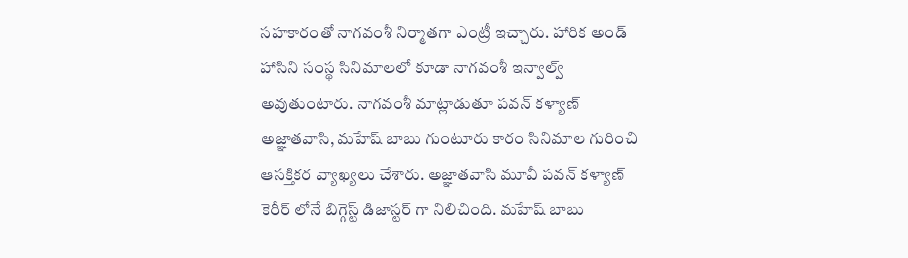సహకారంతో నాగవంశీ నిర్మాతగా ఎంట్రీ ఇచ్చారు. హారిక అండ్ హాసిని సంస్థ సినిమాలలో కూడా నాగవంశీ ఇన్వాల్వ్ అవుతుంటారు. నాగవంశీ మాట్లాడుతూ పవన్ కళ్యాణ్ అజ్ఞాతవాసి, మహేష్ బాబు గుంటూరు కారం సినిమాల గురించి ఆసక్తికర వ్యాఖ్యలు చేశారు. అజ్ఞాతవాసి మూవీ పవన్ కళ్యాణ్ కెరీర్ లోనే బిగ్గెస్ట్ డిజాస్టర్ గా నిలిచింది. మహేష్ బాబు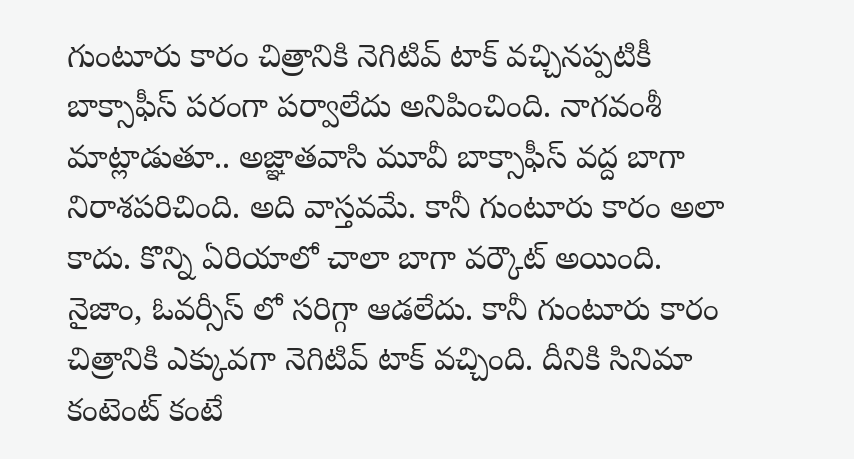గుంటూరు కారం చిత్రానికి నెగిటివ్ టాక్ వచ్చినప్పటికీ బాక్సాఫీస్ పరంగా పర్వాలేదు అనిపించింది. నాగవంశీ మాట్లాడుతూ.. అజ్ఞాతవాసి మూవీ బాక్సాఫీస్ వద్ద బాగా నిరాశపరిచింది. అది వాస్తవమే. కానీ గుంటూరు కారం అలా కాదు. కొన్ని ఏరియాలో చాలా బాగా వర్కౌట్ అయింది. నైజాం, ఓవర్సీస్ లో సరిగ్గా ఆడలేదు. కానీ గుంటూరు కారం చిత్రానికి ఎక్కువగా నెగిటివ్ టాక్ వచ్చింది. దీనికి సినిమా కంటెంట్ కంటే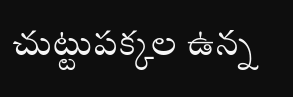చుట్టుపక్కల ఉన్న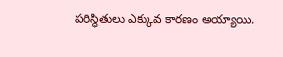పరిస్థితులు ఎక్కువ కారణం అయ్యాయి.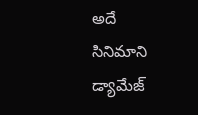అదే సినిమాని డ్యామేజ్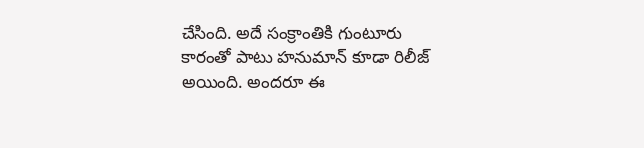చేసింది. అదే సంక్రాంతికి గుంటూరు కారంతో పాటు హనుమాన్ కూడా రిలీజ్ అయింది. అందరూ ఈ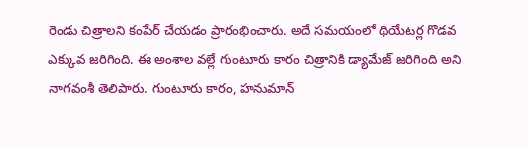రెండు చిత్రాలని కంపేర్ చేయడం ప్రారంభించారు. అదే సమయంలో థియేటర్ల గొడవ ఎక్కువ జరిగింది. ఈ అంశాల వల్లే గుంటూరు కారం చిత్రానికి డ్యామేజ్ జరిగింది అని నాగవంశీ తెలిపారు. గుంటూరు కారం, హనుమాన్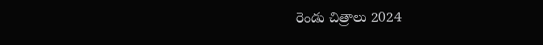రెండు చిత్రాలు 2024